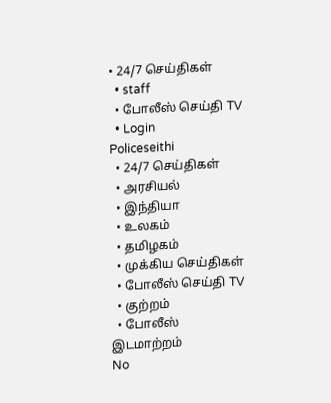• 24/7 செய்திகள்
  • staff
  • போலீஸ் செய்தி TV
  • Login
Policeseithi
  • 24/7 செய்திகள்
  • அரசியல்
  • இந்தியா
  • உலகம்
  • தமிழகம்
  • முக்கிய செய்திகள்
  • போலீஸ் செய்தி TV
  • குற்றம்
  • போலீஸ் இடமாற்றம்
No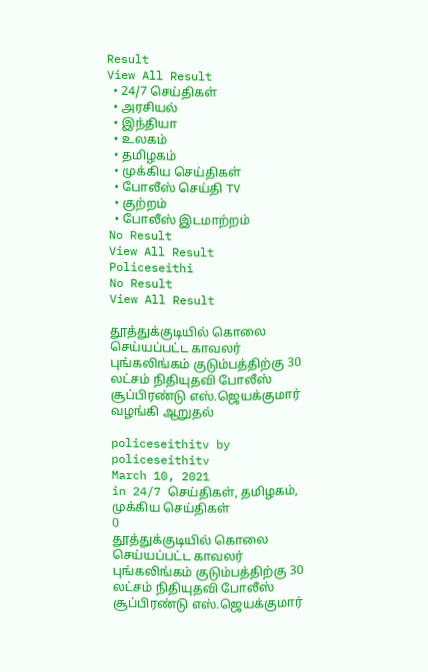Result
View All Result
  • 24/7 செய்திகள்
  • அரசியல்
  • இந்தியா
  • உலகம்
  • தமிழகம்
  • முக்கிய செய்திகள்
  • போலீஸ் செய்தி TV
  • குற்றம்
  • போலீஸ் இடமாற்றம்
No Result
View All Result
Policeseithi
No Result
View All Result

தூத்துக்குடியில் கொலை செய்யப்பட்ட காவலர் புங்கலிங்கம் குடும்பத்திற்கு 30 லட்சம் நிதியுதவி போலீஸ் சூப்பிரண்டு எஸ்.ஜெயக்குமார் வழங்கி ஆறுதல்

policeseithitv by policeseithitv
March 10, 2021
in 24/7 செய்திகள், தமிழகம், முக்கிய செய்திகள்
0
தூத்துக்குடியில் கொலை செய்யப்பட்ட காவலர் புங்கலிங்கம் குடும்பத்திற்கு 30 லட்சம் நிதியுதவி போலீஸ் சூப்பிரண்டு எஸ்.ஜெயக்குமார்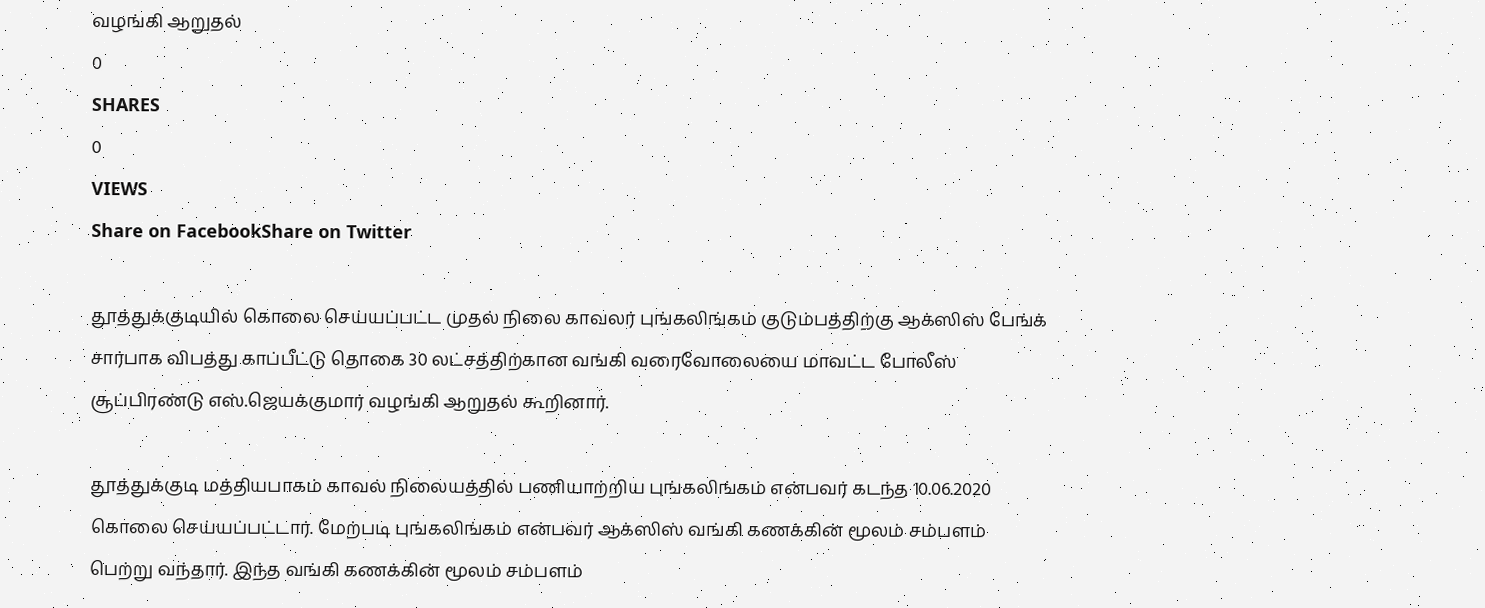வழங்கி ஆறுதல்
0
SHARES
0
VIEWS
Share on FacebookShare on Twitter

தூத்துக்குடியில் கொலை செய்யப்பட்ட முதல் நிலை காவலர் புங்கலிங்கம் குடும்பத்திற்கு ஆக்ஸிஸ் பேங்க் சார்பாக விபத்து காப்பீட்டு தொகை 30 லட்சத்திற்கான வங்கி வரைவோலையை மாவட்ட போலீஸ் சூப்பிரண்டு எஸ்.ஜெயக்குமார் வழங்கி ஆறுதல் கூறினார்.

தூத்துக்குடி மத்தியபாகம் காவல் நிலையத்தில் பணியாற்றிய புங்கலிங்கம் என்பவர் கடந்த 10.06.2020 கொலை செய்யப்பட்டார். மேற்படி புங்கலிங்கம் என்பவர் ஆக்ஸிஸ் வங்கி கணக்கின் மூலம் சம்பளம் பெற்று வந்தார். இந்த வங்கி கணக்கின் மூலம் சம்பளம்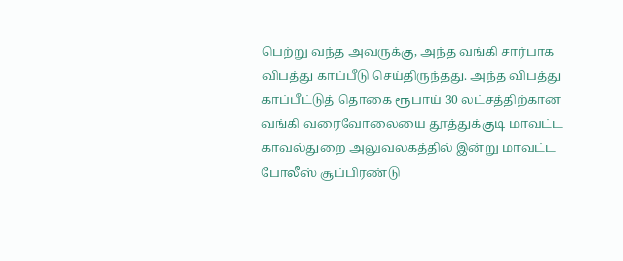பெற்று வந்த அவருக்கு, அந்த வங்கி சார்பாக விபத்து காப்பீடு செய்திருந்தது. அந்த விபத்து காப்பீட்டுத் தொகை ரூபாய் 30 லட்சத்திற்கான வங்கி வரைவோலையை தூத்துக்குடி மாவட்ட காவல்துறை அலுவலகத்தில் இன்று மாவட்ட போலீஸ் சூப்பிரண்டு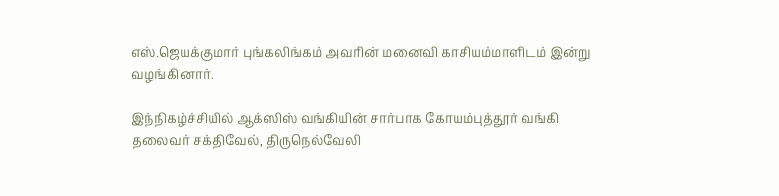எஸ்.ஜெயக்குமார் புங்கலிங்கம் அவரின் மனைவி காசியம்மாளிடம் இன்று வழங்கினார்.

இந்நிகழ்ச்சியில் ஆக்ஸிஸ் வங்கியின் சார்பாக கோயம்புத்தூர் வங்கி தலைவர் சக்திவேல், திருநெல்வேலி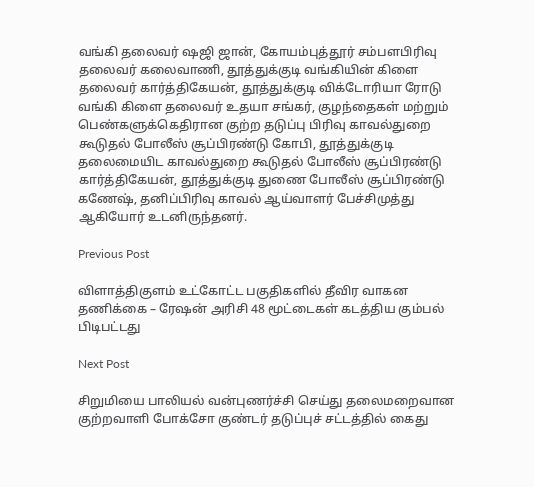வங்கி தலைவர் ஷஜி ஜான், கோயம்புத்தூர் சம்பளபிரிவு தலைவர் கலைவாணி, தூத்துக்குடி வங்கியின் கிளை தலைவர் கார்த்திகேயன், தூத்துக்குடி விக்டோரியா ரோடு வங்கி கிளை தலைவர் உதயா சங்கர், குழந்தைகள் மற்றும் பெண்களுக்கெதிரான குற்ற தடுப்பு பிரிவு காவல்துறை கூடுதல் போலீஸ் சூப்பிரண்டு கோபி, தூத்துக்குடி தலைமையிட காவல்துறை கூடுதல் போலீஸ் சூப்பிரண்டு கார்த்திகேயன், தூத்துக்குடி துணை போலீஸ் சூப்பிரண்டு கணேஷ், தனிப்பிரிவு காவல் ஆய்வாளர் பேச்சிமுத்து ஆகியோர் உடனிருந்தனர்.

Previous Post

விளாத்திகுளம் உட்கோட்ட பகுதிகளில் தீவிர வாகன தணிக்கை – ரேஷன் அரிசி 48 மூட்டைகள் கடத்திய கும்பல் பிடிபட்டது

Next Post

சிறுமியை பாலியல் வன்புணர்ச்சி செய்து தலைமறைவான குற்றவாளி போக்சோ குண்டர் தடுப்புச் சட்டத்தில் கைது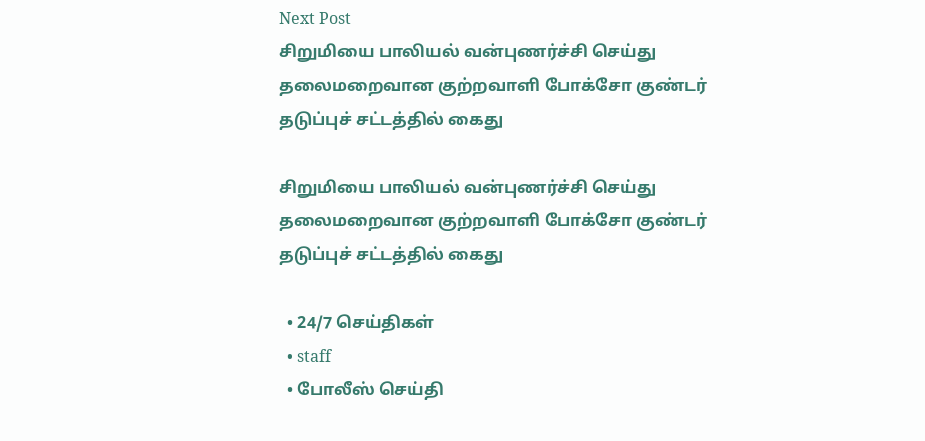Next Post
சிறுமியை பாலியல் வன்புணர்ச்சி செய்து தலைமறைவான குற்றவாளி போக்சோ குண்டர் தடுப்புச் சட்டத்தில் கைது

சிறுமியை பாலியல் வன்புணர்ச்சி செய்து தலைமறைவான குற்றவாளி போக்சோ குண்டர் தடுப்புச் சட்டத்தில் கைது

  • 24/7 செய்திகள்
  • staff
  • போலீஸ் செய்தி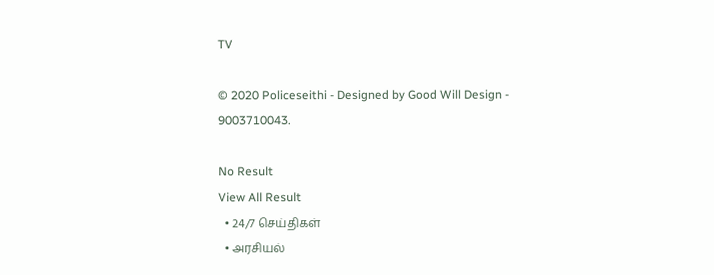TV

© 2020 Policeseithi - Designed by Good Will Design - 9003710043.

No Result
View All Result
  • 24/7 செய்திகள்
  • அரசியல்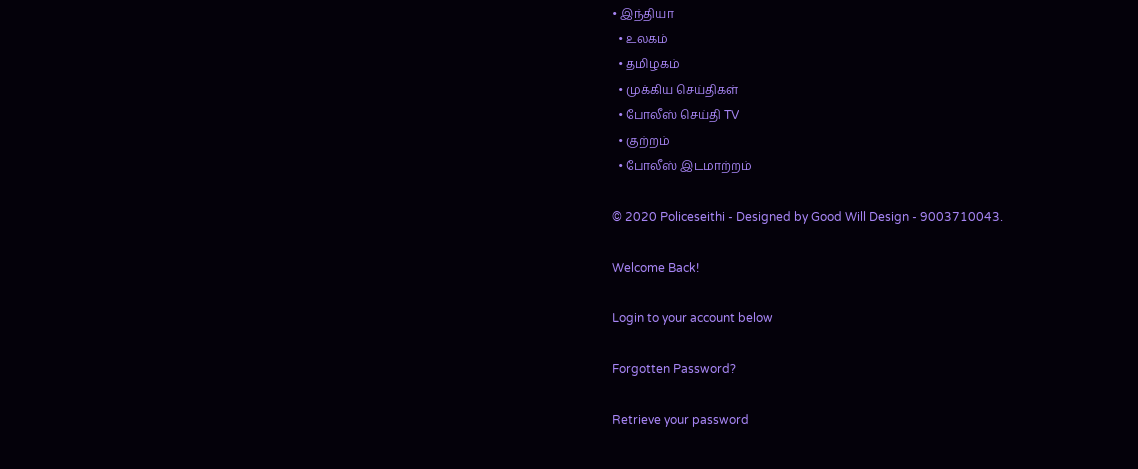• இந்தியா
  • உலகம்
  • தமிழகம்
  • முக்கிய செய்திகள்
  • போலீஸ் செய்தி TV
  • குற்றம்
  • போலீஸ் இடமாற்றம்

© 2020 Policeseithi - Designed by Good Will Design - 9003710043.

Welcome Back!

Login to your account below

Forgotten Password?

Retrieve your password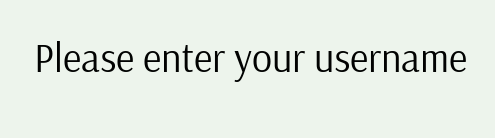Please enter your username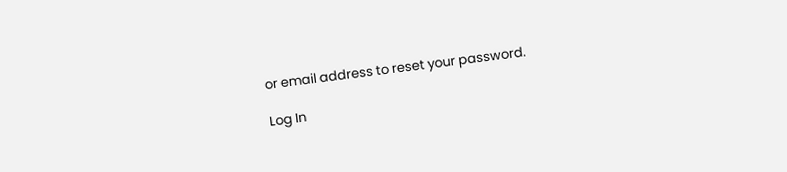or email address to reset your password.

Log In